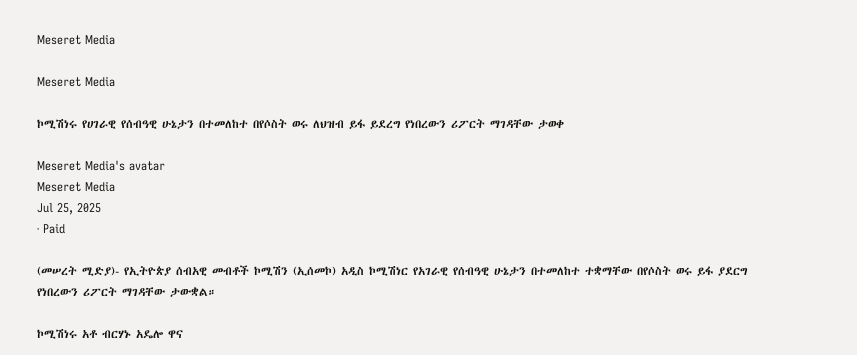Meseret Media

Meseret Media

ኮሚሽነሩ የሀገራዊ የሰብዓዊ ሁኔታን በተመለከተ በየሶስት ወሩ ለህዝብ ይፋ ይደረግ የነበረውን ሪፖርት ማገዳቸው ታወቀ

Meseret Media's avatar
Meseret Media
Jul 25, 2025
∙ Paid

(መሠረት ሚድያ)- የኢትዮጵያ ሰብአዊ መብቶች ኮሚሽን (ኢሰመኮ) አዲስ ኮሚሽነር የአገራዊ የሰብዓዊ ሁኔታን በተመለከተ ተቋማቸው በየሶስት ወሩ ይፋ ያደርግ የነበረውን ሪፖርት ማገዳቸው ታውቋል።

ኮሚሽነሩ አቶ ብርሃኑ አዴሎ ዋና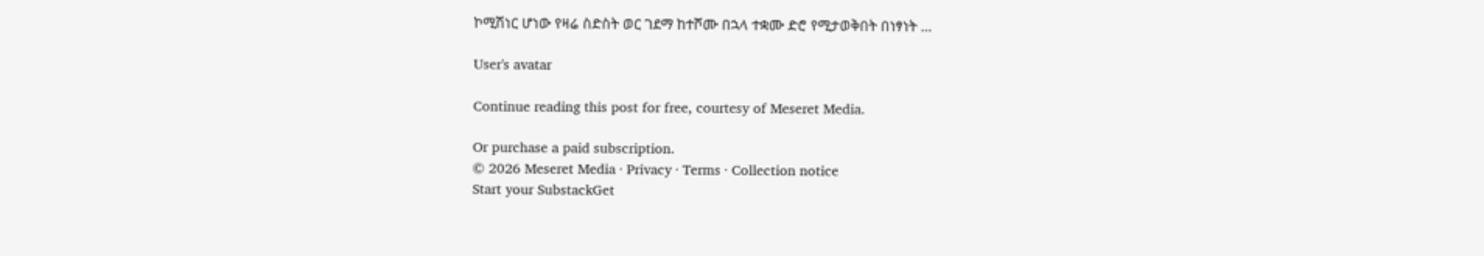ኮሚሽነር ሆነው የዛሬ ስድስት ወር ገደማ ከተሾሙ በኋላ ተቋሙ ድሮ የሚታወቅበት በነፃነት …

User's avatar

Continue reading this post for free, courtesy of Meseret Media.

Or purchase a paid subscription.
© 2026 Meseret Media · Privacy ∙ Terms ∙ Collection notice
Start your SubstackGet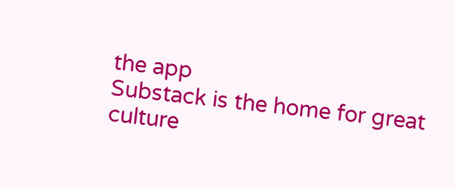the app
Substack is the home for great culture